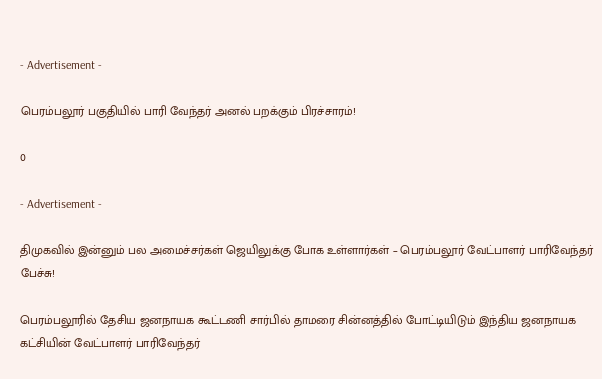- Advertisement -

பெரம்பலூர் பகுதியில் பாரி வேந்தர் அனல் பறக்கும் பிரச்சாரம்!

0

- Advertisement -

திமுகவில் இன்னும் பல அமைச்சர்கள் ஜெயிலுக்கு போக உள்ளார்கள் – பெரம்பலூர் வேட்பாளர் பாரிவேந்தர் பேச்சு!

பெரம்பலூரில் தேசிய ஜனநாயக கூட்டணி சார்பில் தாமரை சின்னத்தில் போட்டியிடும் இந்திய ஜனநாயக கட்சியின் வேட்பாளர் பாரிவேந்தர்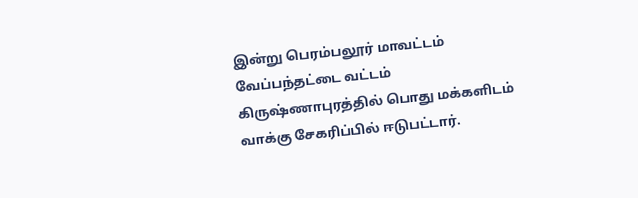இன்று பெரம்பலூர் மாவட்டம் வேப்பந்தட்டை வட்டம் கிருஷ்ணாபுரத்தில் பொது மக்களிடம் வாக்கு சேகரிப்பில் ஈடுபட்டார்.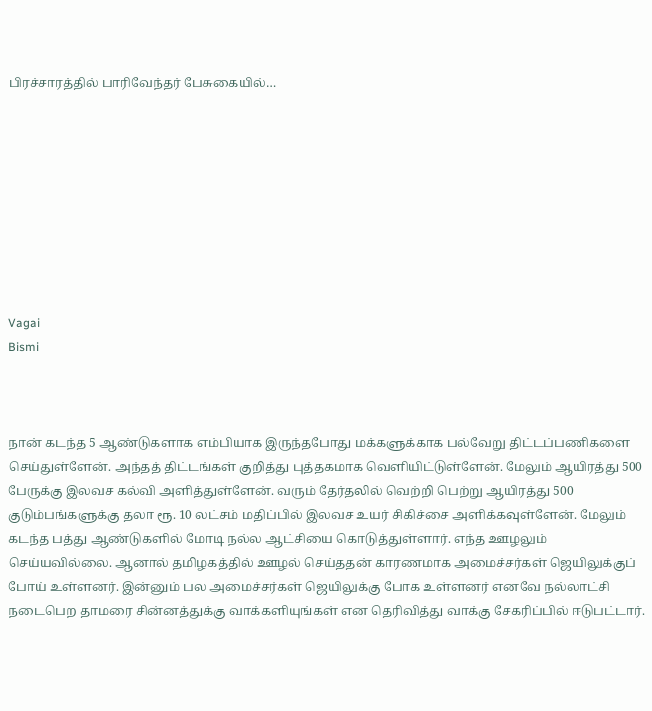பிரச்சாரத்தில் பாரிவேந்தர் பேசுகையில்…









Vagai
Bismi



நான் கடந்த 5 ஆண்டுகளாக எம்பியாக இருந்தபோது மக்களுக்காக பல்வேறு திட்டப்பணிகளை செய்துள்ளேன். அந்தத் திட்டங்கள் குறித்து புத்தகமாக வெளியிட்டுள்ளேன். மேலும் ஆயிரத்து 500 பேருக்கு இலவச கல்வி அளித்துள்ளேன். வரும் தேர்தலில் வெற்றி பெற்று ஆயிரத்து 500 குடும்பங்களுக்கு தலா ரூ. 10 லட்சம் மதிப்பில் இலவச உயர் சிகிச்சை அளிக்கவுள்ளேன். மேலும் கடந்த பத்து ஆண்டுகளில் மோடி நல்ல ஆட்சியை கொடுத்துள்ளார். எந்த ஊழலும் செய்யவில்லை. ஆனால் தமிழகத்தில் ஊழல் செய்ததன் காரணமாக அமைச்சர்கள் ஜெயிலுக்குப் போய் உள்ளனர். இன்னும் பல அமைச்சர்கள் ஜெயிலுக்கு போக உள்ளனர் எனவே நல்லாட்சி நடைபெற தாமரை சின்னத்துக்கு வாக்களியுங்கள் என தெரிவித்து வாக்கு சேகரிப்பில் ஈடுபட்டார்.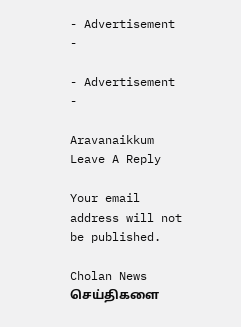- Advertisement -

- Advertisement -

Aravanaikkum
Leave A Reply

Your email address will not be published.

Cholan News செய்திகளை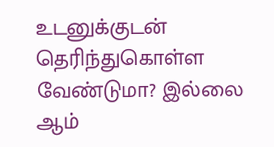உடனுக்குடன் தெரிந்துகொள்ள வேண்டுமா? இல்லை ஆம்